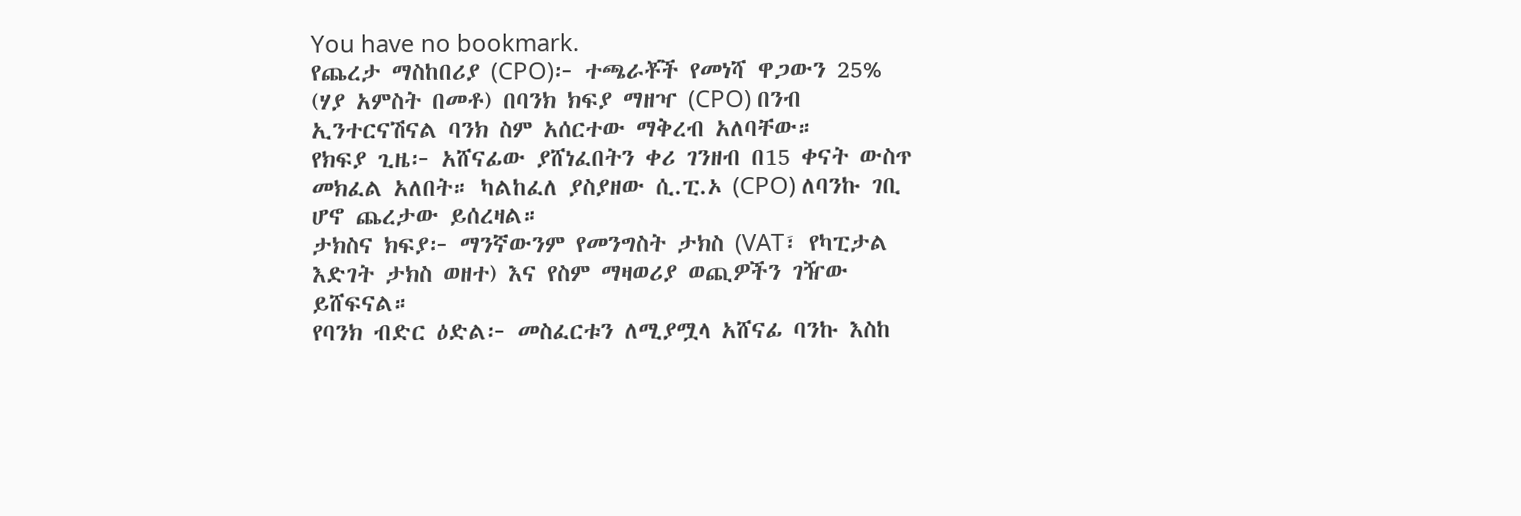You have no bookmark.
የጨረታ ማስከበሪያ (CPO)፦ ተጫራቾች የመነሻ ዋጋውን 25% (ሃያ አምስት በመቶ) በባንክ ክፍያ ማዘዣ (CPO) በንብ ኢንተርናሽናል ባንክ ስም አሰርተው ማቅረብ አለባቸው።
የክፍያ ጊዜ፦ አሸናፊው ያሸነፈበትን ቀሪ ገንዘብ በ15 ቀናት ውስጥ መክፈል አለበት። ካልከፈለ ያስያዘው ሲ.ፒ.ኦ (CPO) ለባንኩ ገቢ ሆኖ ጨረታው ይሰረዛል።
ታክስና ክፍያ፦ ማንኛውንም የመንግስት ታክስ (VAT፣ የካፒታል እድገት ታክስ ወዘተ) እና የስም ማዛወሪያ ወጪዎችን ገዥው ይሸፍናል።
የባንክ ብድር ዕድል፦ መስፈርቱን ለሚያሟላ አሸናፊ ባንኩ እስከ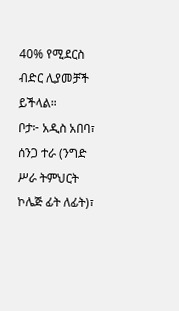40% የሚደርስ ብድር ሊያመቻች ይችላል።
ቦታ፦ አዲስ አበባ፣ ሰንጋ ተራ (ንግድ ሥራ ትምህርት ኮሌጅ ፊት ለፊት)፣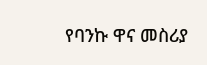የባንኩ ዋና መስሪያ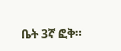ቤት 3ኛ ፎቅ።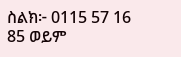ስልክ፦ 0115 57 16 85 ወይም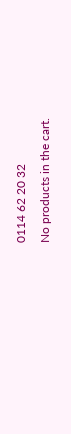0114 62 20 32
No products in the cart.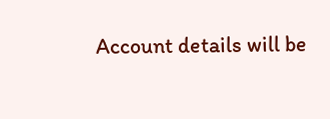Account details will be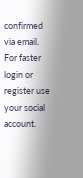confirmed via email.
For faster login or register use your social account.